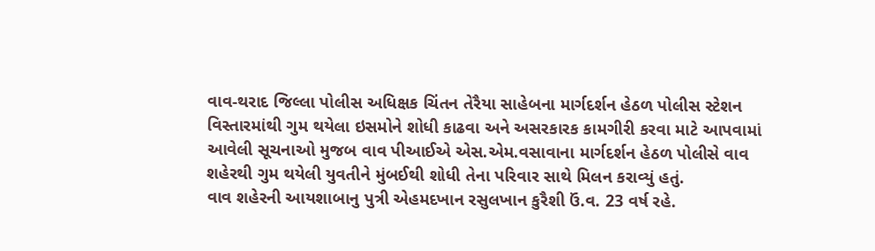વાવ-થરાદ જિલ્લા પોલીસ અધિક્ષક ચિંતન તેરૈયા સાહેબના માર્ગદર્શન હેઠળ પોલીસ સ્ટેશન વિસ્તારમાંથી ગુમ થયેલા ઇસમોને શોધી કાઢવા અને અસરકારક કામગીરી કરવા માટે આપવામાં આવેલી સૂચનાઓ મુજબ વાવ પીઆઈએ એસ.એમ.વસાવાના માર્ગદર્શન હેઠળ પોલીસે વાવ શહેરથી ગુમ થયેલી યુવતીને મુંબઈથી શોધી તેના પરિવાર સાથે મિલન કરાવ્યું હતું.
વાવ શહેરની આયશાબાનુ પુત્રી એહમદખાન રસુલખાન કુરૈશી ઉં.વ. 23 વર્ષ રહે.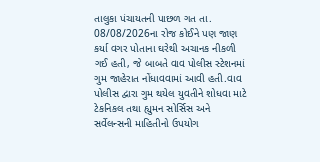તાલુકા પંચાયતની પાછળ ગત તા. 08/08/2026ના રોજ કોઈને પણ જાણ કર્યા વગર પોતાના ઘરેથી અચાનક નીકળી ગઈ હતી, જે બાબતે વાવ પોલીસ સ્ટેશનમાં ગુમ જાહેરાત નોંધાવવામાં આવી હતી.વાવ પોલીસ દ્વારા ગુમ થયેલ યુવતીને શોધવા માટે ટેકનિકલ તથા હ્યુમન સોર્સિસ અને સર્વેલન્સની માહિતીનો ઉપયોગ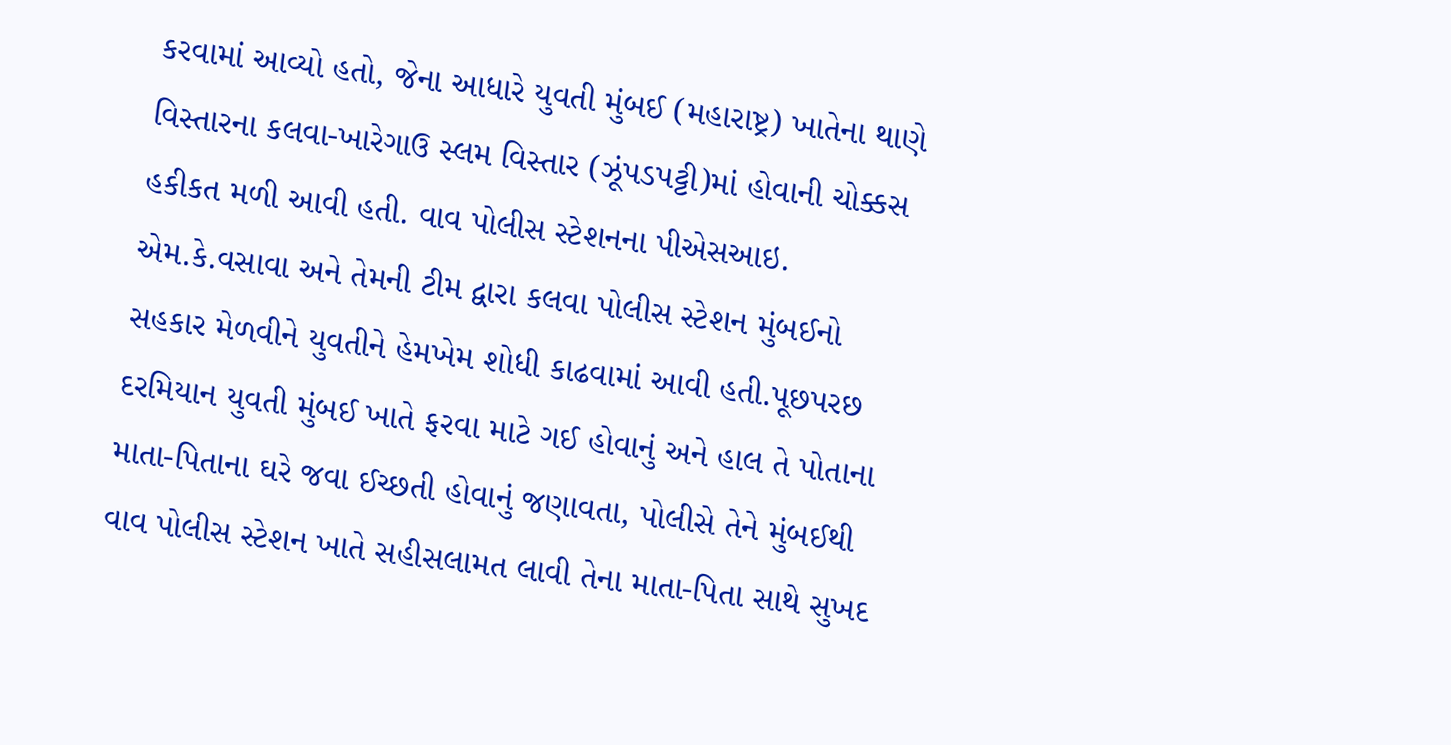કરવામાં આવ્યો હતો, જેના આધારે યુવતી મુંબઈ (મહારાષ્ટ્ર) ખાતેના થાણે વિસ્તારના કલવા-ખારેગાઉ સ્લમ વિસ્તાર (ઝૂંપડપટ્ટી)માં હોવાની ચોક્કસ હકીકત મળી આવી હતી. વાવ પોલીસ સ્ટેશનના પીએસઆઇ. એમ.કે.વસાવા અને તેમની ટીમ દ્વારા કલવા પોલીસ સ્ટેશન મુંબઈનો સહકાર મેળવીને યુવતીને હેમખેમ શોધી કાઢવામાં આવી હતી.પૂછપરછ દરમિયાન યુવતી મુંબઈ ખાતે ફરવા માટે ગઈ હોવાનું અને હાલ તે પોતાના માતા-પિતાના ઘરે જવા ઈચ્છતી હોવાનું જણાવતા, પોલીસે તેને મુંબઈથી વાવ પોલીસ સ્ટેશન ખાતે સહીસલામત લાવી તેના માતા-પિતા સાથે સુખદ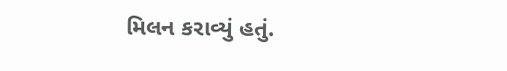મિલન કરાવ્યું હતું.